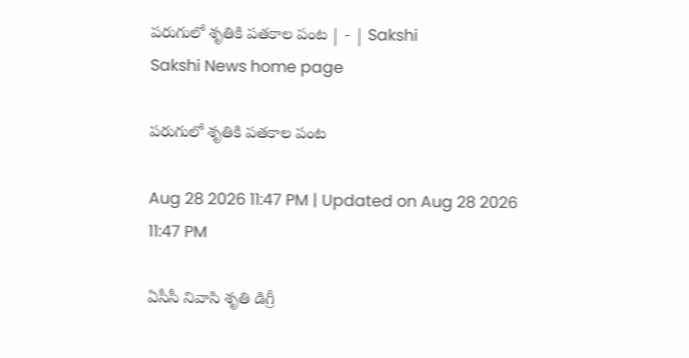పరుగులో శృతికి పతకాల పంట | - | Sakshi
Sakshi News home page

పరుగులో శృతికి పతకాల పంట

Aug 28 2026 11:47 PM | Updated on Aug 28 2026 11:47 PM

ఏసీసీ నివాసి శృతి డిగ్రీ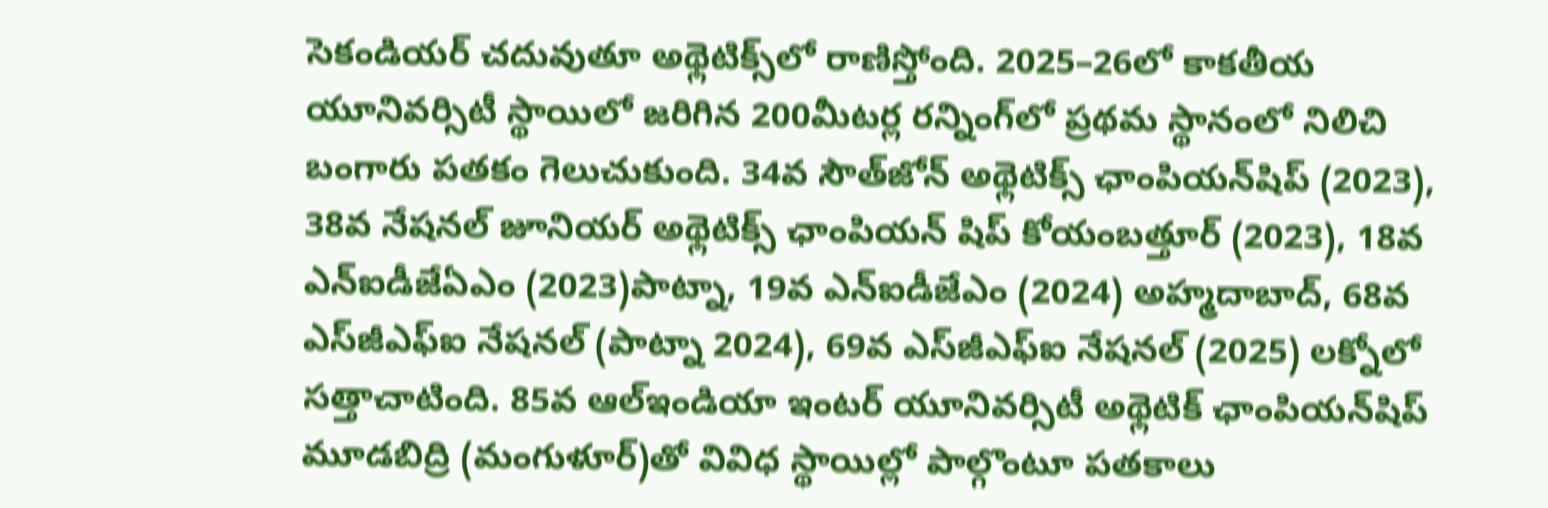సెకండియర్‌ చదువుతూ అథ్లెటిక్స్‌లో రాణిస్తోంది. 2025–26లో కాకతీయ యూనివర్సిటీ స్థాయిలో జరిగిన 200మీటర్ల రన్నింగ్‌లో ప్రథమ స్థానంలో నిలిచి బంగారు పతకం గెలుచుకుంది. 34వ సౌత్‌జోన్‌ అథ్లెటిక్స్‌ ఛాంపియన్‌షిప్‌ (2023), 38వ నేషనల్‌ జూనియర్‌ అథ్లెటిక్స్‌ ఛాంపియన్‌ షిప్‌ కోయంబత్తూర్‌ (2023), 18వ ఎన్‌ఐడీజేఏఎం (2023)పాట్నా, 19వ ఎన్‌ఐడీజేఎం (2024) అహ్మదాబాద్‌, 68వ ఎస్‌జీఎఫ్‌ఐ నేషనల్‌ (పాట్నా 2024), 69వ ఎస్‌జీఎఫ్‌ఐ నేషనల్‌ (2025) లక్నోలో సత్తాచాటింది. 85వ ఆల్‌ఇండియా ఇంటర్‌ యూనివర్సిటీ అథ్లెటిక్‌ ఛాంపియన్‌షిప్‌ మూడబిద్రి (మంగుళూర్‌)తో వివిధ స్థాయిల్లో పాల్గొంటూ పతకాలు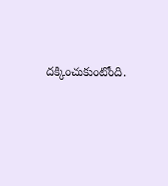దక్కించుకుంటోంది.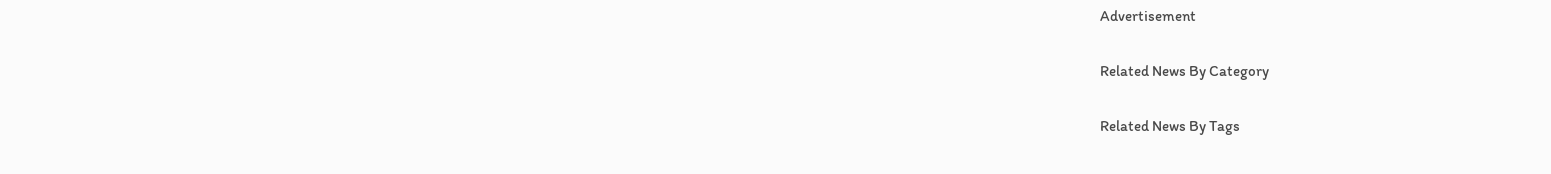Advertisement

Related News By Category

Related News By Tags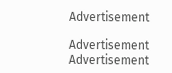Advertisement

Advertisement
Advertisement